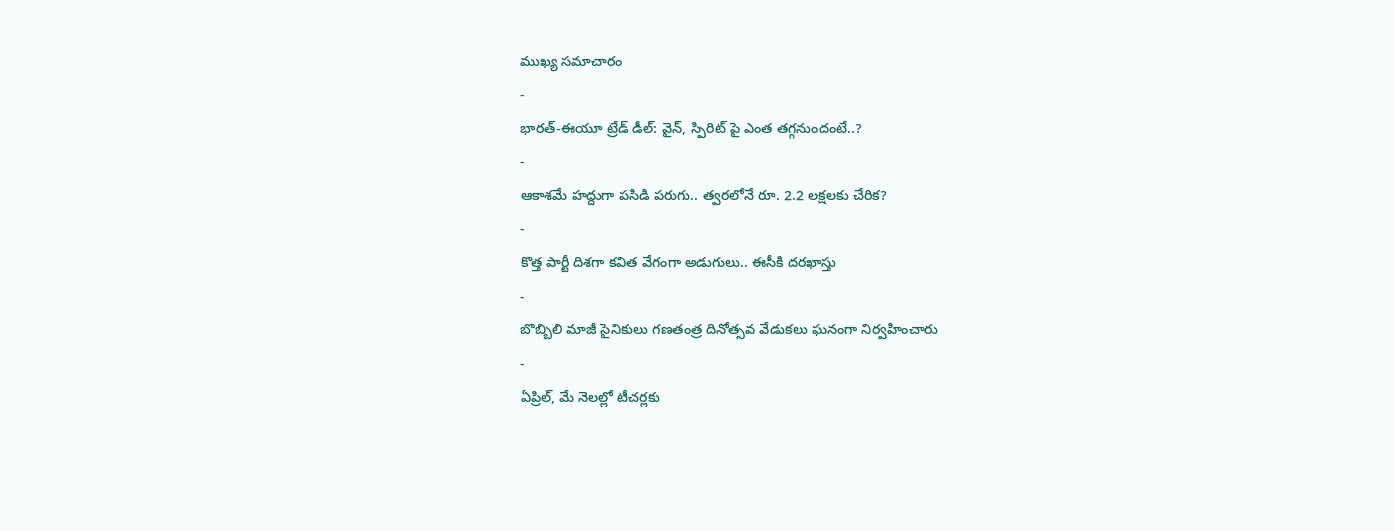ముఖ్య సమాచారం
-
భారత్-ఈయూ ట్రేడ్ డీల్: వైన్, స్పిరిట్ పై ఎంత తగ్గనుందంటే..?
-
ఆకాశమే హద్దుగా పసిడి పరుగు.. త్వరలోనే రూ. 2.2 లక్షలకు చేరిక?
-
కొత్త పార్టీ దిశగా కవిత వేగంగా అడుగులు.. ఈసీకి దరఖాస్తు
-
బొబ్బిలి మాజీ సైనికులు గణతంత్ర దినోత్సవ వేడుకలు ఘనంగా నిర్వహించారు
-
ఏప్రిల్, మే నెలల్లో టీచర్లకు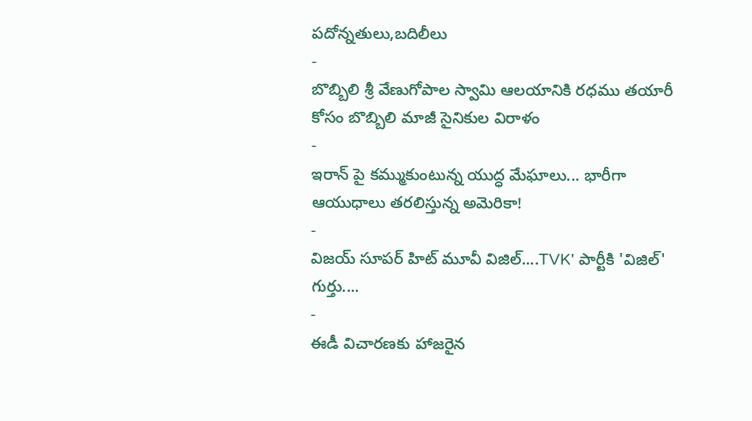పదోన్నతులు,బదిలీలు
-
బొబ్బిలి శ్రీ వేణుగోపాల స్వామి ఆలయానికి రధము తయారీ కోసం బొబ్బిలి మాజీ సైనికుల విరాళం
-
ఇరాన్ పై కమ్ముకుంటున్న యుద్ధ మేఘాలు... భారీగా ఆయుధాలు తరలిస్తున్న అమెరికా!
-
విజయ్ సూపర్ హిట్ మూవీ విజిల్....TVK' పార్టీకి 'విజిల్' గుర్తు....
-
ఈడీ విచారణకు హాజరైన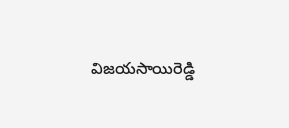విజయసాయిరెడ్డి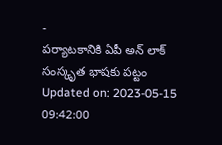-
పర్యాటకానికి ఏపీ అన్ లాక్
సంస్కృత భాషకు పట్టం
Updated on: 2023-05-15 09:42:00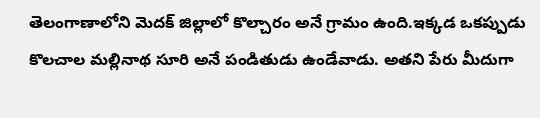తెలంగాణాలోని మెదక్ జిల్లాలో కొల్చారం అనే గ్రామం ఉంది.ఇక్కడ ఒకప్పుడు కొలచాల మల్లినాథ సూరి అనే పండితుడు ఉండేవాడు. అతని పేరు మీదుగా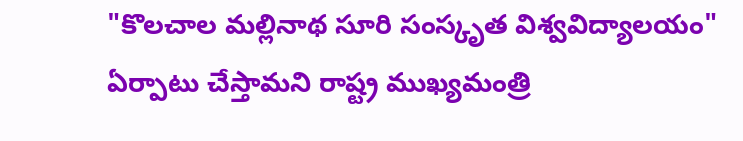"కొలచాల మల్లినాథ సూరి సంస్కృత విశ్వవిద్యాలయం" ఏర్పాటు చేస్తామని రాష్ట్ర ముఖ్యమంత్రి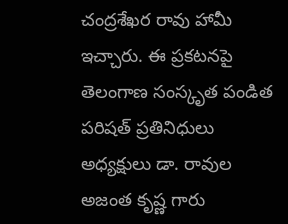చంద్రశేఖర రావు హామీ ఇచ్చారు. ఈ ప్రకటనపై తెలంగాణ సంస్కృత పండిత పరిషత్ ప్రతినిధులు అధ్యక్షులు డా. రావుల అజంత కృష్ణ గారు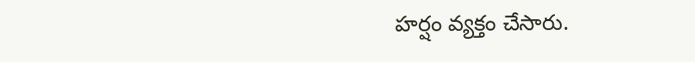హర్షం వ్యక్తం చేసారు.